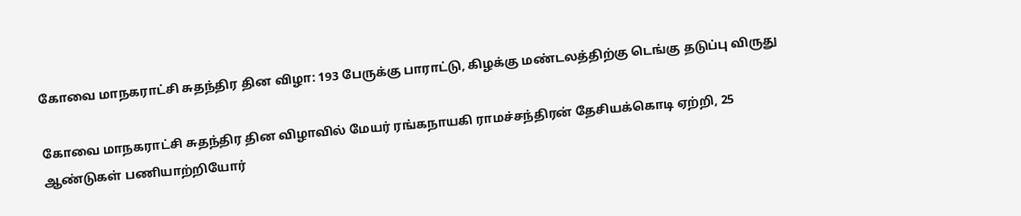கோவை மாநகராட்சி சுதந்திர தின விழா: 193 பேருக்கு பாராட்டு, கிழக்கு மண்டலத்திற்கு டெங்கு தடுப்பு விருது

கோவை மாநகராட்சி சுதந்திர தின விழாவில் மேயர் ரங்கநாயகி ராமச்சந்திரன் தேசியக்கொடி ஏற்றி, 25 ஆண்டுகள் பணியாற்றியோர்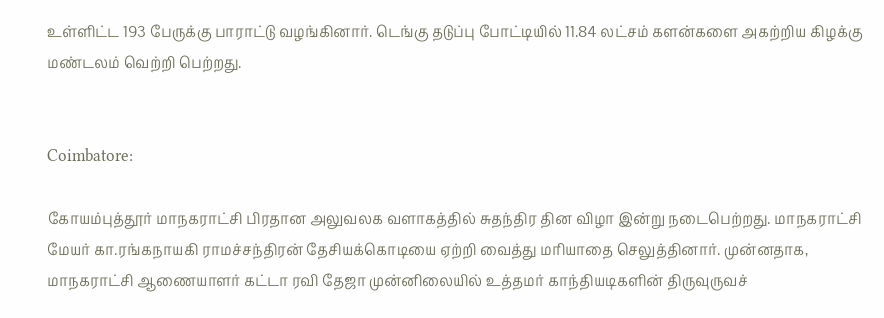உள்ளிட்ட 193 பேருக்கு பாராட்டு வழங்கினார். டெங்கு தடுப்பு போட்டியில் 11.84 லட்சம் களன்களை அகற்றிய கிழக்கு மண்டலம் வெற்றி பெற்றது.


Coimbatore:

கோயம்புத்தூர் மாநகராட்சி பிரதான அலுவலக வளாகத்தில் சுதந்திர தின விழா இன்று நடைபெற்றது. மாநகராட்சி மேயர் கா.ரங்கநாயகி ராமச்சந்திரன் தேசியக்கொடியை ஏற்றி வைத்து மரியாதை செலுத்தினார். முன்னதாக, மாநகராட்சி ஆணையாளர் கட்டா ரவி தேஜா முன்னிலையில் உத்தமர் காந்தியடிகளின் திருவுருவச்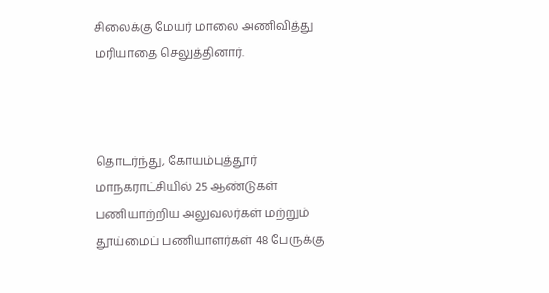சிலைக்கு மேயர் மாலை அணிவித்து மரியாதை செலுத்தினார்.



தொடர்ந்து, கோயம்புத்தூர் மாநகராட்சியில் 25 ஆண்டுகள் பணியாற்றிய அலுவலர்கள் மற்றும் தூய்மைப் பணியாளர்கள் 48 பேருக்கு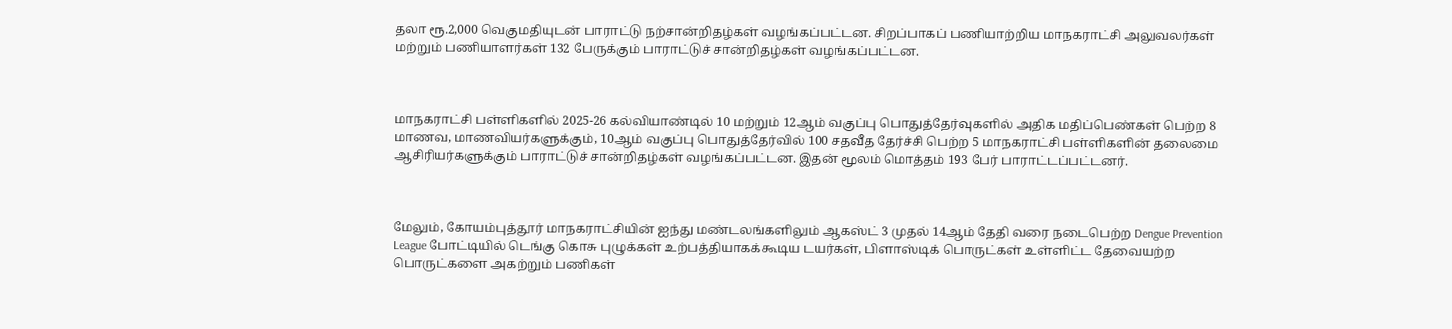தலா ரூ.2,000 வெகுமதியுடன் பாராட்டு நற்சான்றிதழ்கள் வழங்கப்பட்டன. சிறப்பாகப் பணியாற்றிய மாநகராட்சி அலுவலர்கள் மற்றும் பணியாளர்கள் 132 பேருக்கும் பாராட்டுச் சான்றிதழ்கள் வழங்கப்பட்டன.



மாநகராட்சி பள்ளிகளில் 2025-26 கல்வியாண்டில் 10 மற்றும் 12ஆம் வகுப்பு பொதுத்தேர்வுகளில் அதிக மதிப்பெண்கள் பெற்ற 8 மாணவ, மாணவியர்களுக்கும், 10ஆம் வகுப்பு பொதுத்தேர்வில் 100 சதவீத தேர்ச்சி பெற்ற 5 மாநகராட்சி பள்ளிகளின் தலைமை ஆசிரியர்களுக்கும் பாராட்டுச் சான்றிதழ்கள் வழங்கப்பட்டன. இதன் மூலம் மொத்தம் 193 பேர் பாராட்டப்பட்டனர்.



மேலும், கோயம்புத்தூர் மாநகராட்சியின் ஐந்து மண்டலங்களிலும் ஆகஸ்ட் 3 முதல் 14ஆம் தேதி வரை நடைபெற்ற Dengue Prevention League போட்டியில் டெங்கு கொசு புழுக்கள் உற்பத்தியாகக்கூடிய டயர்கள், பிளாஸ்டிக் பொருட்கள் உள்ளிட்ட தேவையற்ற பொருட்களை அகற்றும் பணிகள்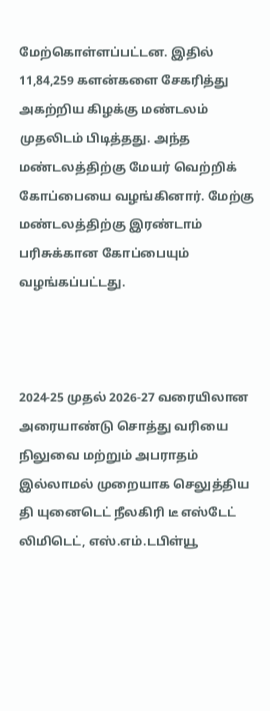மேற்கொள்ளப்பட்டன. இதில் 11,84,259 களன்களை சேகரித்து அகற்றிய கிழக்கு மண்டலம் முதலிடம் பிடித்தது. அந்த மண்டலத்திற்கு மேயர் வெற்றிக் கோப்பையை வழங்கினார். மேற்கு மண்டலத்திற்கு இரண்டாம் பரிசுக்கான கோப்பையும் வழங்கப்பட்டது.



2024-25 முதல் 2026-27 வரையிலான அரையாண்டு சொத்து வரியை நிலுவை மற்றும் அபராதம் இல்லாமல் முறையாக செலுத்திய தி யுனைடெட் நீலகிரி டீ எஸ்டேட் லிமிடெட், எஸ்.எம்.டபிள்யூ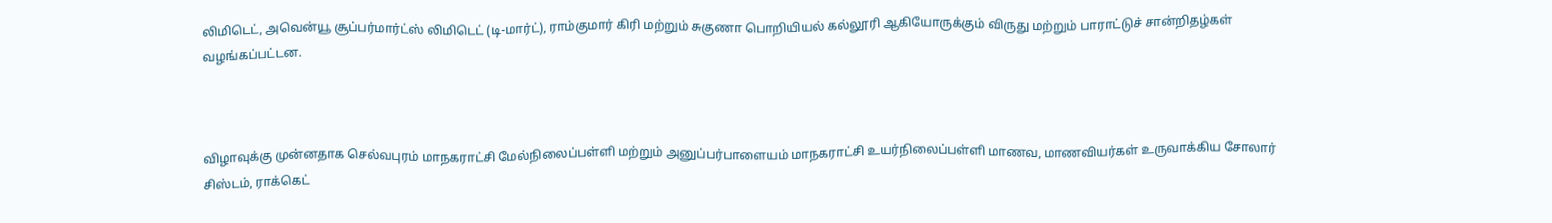லிமிடெட், அவென்யூ சூப்பர்மார்ட்ஸ் லிமிடெட் (டி-மார்ட்), ராம்குமார் கிரி மற்றும் சுகுணா பொறியியல் கல்லூரி ஆகியோருக்கும் விருது மற்றும் பாராட்டுச் சான்றிதழ்கள் வழங்கப்பட்டன.



விழாவுக்கு முன்னதாக செல்வபுரம் மாநகராட்சி மேல்நிலைப்பள்ளி மற்றும் அனுப்பர்பாளையம் மாநகராட்சி உயர்நிலைப்பள்ளி மாணவ, மாணவியர்கள் உருவாக்கிய சோலார் சிஸ்டம், ராக்கெட்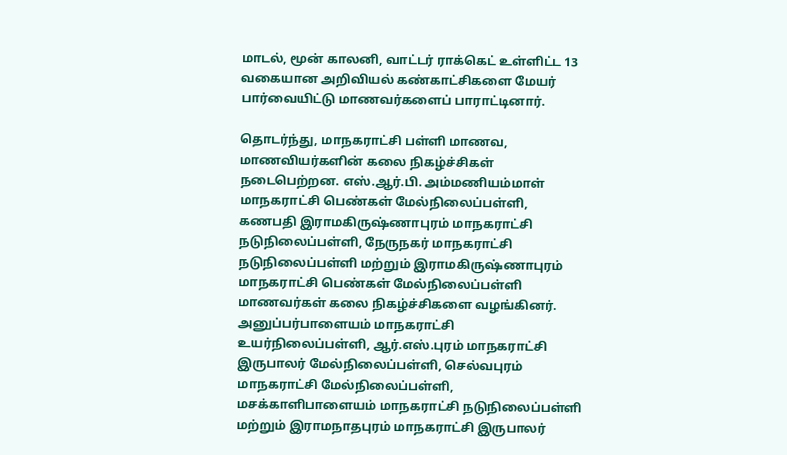மாடல், மூன் காலனி, வாட்டர் ராக்கெட் உள்ளிட்ட 13 வகையான அறிவியல் கண்காட்சிகளை மேயர் பார்வையிட்டு மாணவர்களைப் பாராட்டினார்.

தொடர்ந்து, மாநகராட்சி பள்ளி மாணவ, மாணவியர்களின் கலை நிகழ்ச்சிகள் நடைபெற்றன. எஸ்.ஆர்.பி. அம்மணியம்மாள் மாநகராட்சி பெண்கள் மேல்நிலைப்பள்ளி, கணபதி இராமகிருஷ்ணாபுரம் மாநகராட்சி நடுநிலைப்பள்ளி, நேருநகர் மாநகராட்சி நடுநிலைப்பள்ளி மற்றும் இராமகிருஷ்ணாபுரம் மாநகராட்சி பெண்கள் மேல்நிலைப்பள்ளி மாணவர்கள் கலை நிகழ்ச்சிகளை வழங்கினர். அனுப்பர்பாளையம் மாநகராட்சி உயர்நிலைப்பள்ளி, ஆர்.எஸ்.புரம் மாநகராட்சி இருபாலர் மேல்நிலைப்பள்ளி, செல்வபுரம் மாநகராட்சி மேல்நிலைப்பள்ளி, மசக்காளிபாளையம் மாநகராட்சி நடுநிலைப்பள்ளி மற்றும் இராமநாதபுரம் மாநகராட்சி இருபாலர்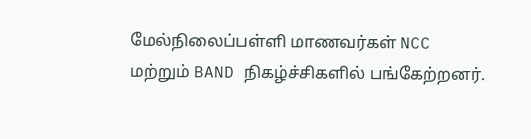மேல்நிலைப்பள்ளி மாணவர்கள் NCC மற்றும் BAND நிகழ்ச்சிகளில் பங்கேற்றனர்.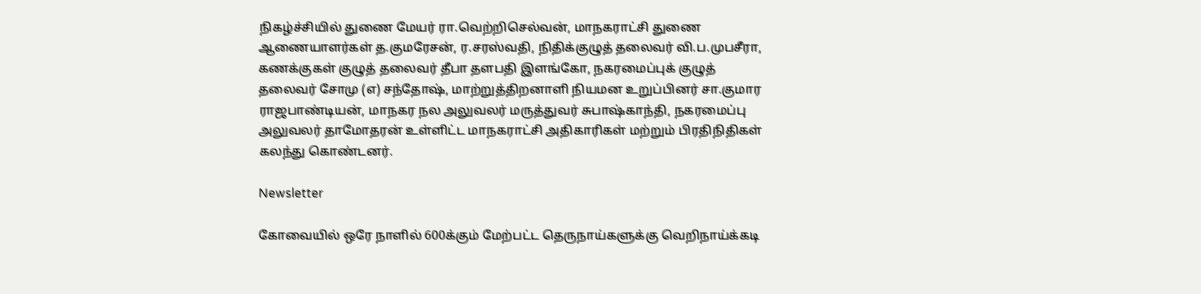நிகழ்ச்சியில் துணை மேயர் ரா.வெற்றிசெல்வன், மாநகராட்சி துணை ஆணையாளர்கள் த.குமரேசன், ர.சரஸ்வதி, நிதிக்குழுத் தலைவர் வி.ப.முபசீரா, கணக்குகள் குழுத் தலைவர் தீபா தளபதி இளங்கோ, நகரமைப்புக் குழுத் தலைவர் சோமு (எ) சந்தோஷ், மாற்றுத்திறனாளி நியமன உறுப்பினர் சா.குமார ராஜபாண்டியன், மாநகர நல அலுவலர் மருத்துவர் சுபாஷ்காந்தி, நகரமைப்பு அலுவலர் தாமோதரன் உள்ளிட்ட மாநகராட்சி அதிகாரிகள் மற்றும் பிரதிநிதிகள் கலந்து கொண்டனர்.

Newsletter

கோவையில் ஒரே நாளில் 600க்கும் மேற்பட்ட தெருநாய்களுக்கு வெறிநாய்க்கடி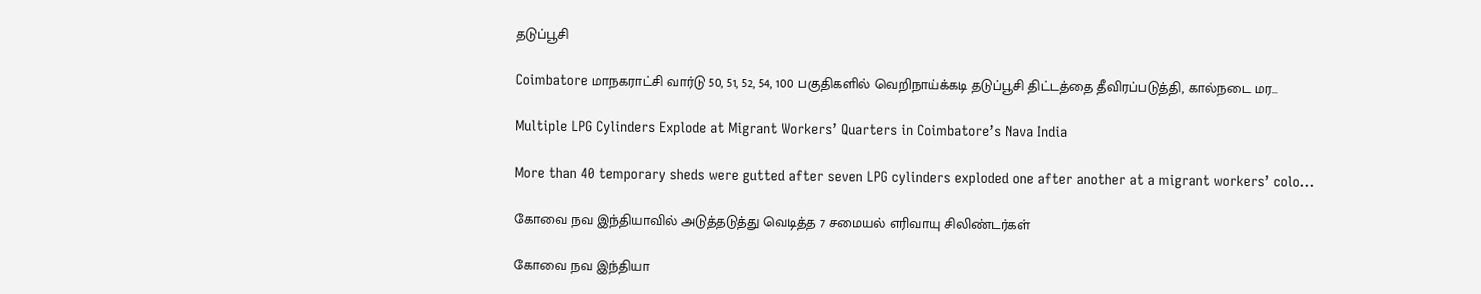தடுப்பூசி

Coimbatore மாநகராட்சி வார்டு 50, 51, 52, 54, 100 பகுதிகளில் வெறிநாய்க்கடி தடுப்பூசி திட்டத்தை தீவிரப்படுத்தி, கால்நடை மர...

Multiple LPG Cylinders Explode at Migrant Workers’ Quarters in Coimbatore’s Nava India

More than 40 temporary sheds were gutted after seven LPG cylinders exploded one after another at a migrant workers’ colo...

கோவை நவ இந்தியாவில் அடுத்தடுத்து வெடித்த 7 சமையல் எரிவாயு சிலிண்டர்கள்

கோவை நவ இந்தியா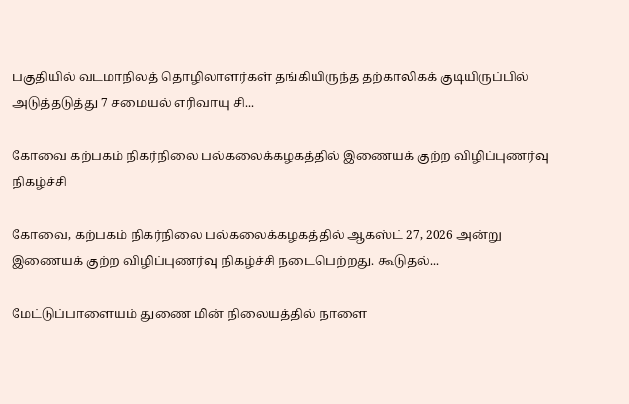பகுதியில் வடமாநிலத் தொழிலாளர்கள் தங்கியிருந்த தற்காலிகக் குடியிருப்பில் அடுத்தடுத்து 7 சமையல் எரிவாயு சி...

கோவை கற்பகம் நிகர்நிலை பல்கலைக்கழகத்தில் இணையக் குற்ற விழிப்புணர்வு நிகழ்ச்சி

கோவை, கற்பகம் நிகர்நிலை பல்கலைக்கழகத்தில் ஆகஸ்ட் 27, 2026 அன்று இணையக் குற்ற விழிப்புணர்வு நிகழ்ச்சி நடைபெற்றது. கூடுதல்...

மேட்டுப்பாளையம் துணை மின் நிலையத்தில் நாளை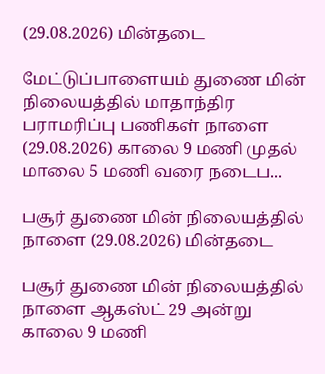(29.08.2026) மின்தடை

மேட்டுப்பாளையம் துணை மின் நிலையத்தில் மாதாந்திர பராமரிப்பு பணிகள் நாளை (29.08.2026) காலை 9 மணி முதல் மாலை 5 மணி வரை நடைப...

பசூர் துணை மின் நிலையத்தில் நாளை (29.08.2026) மின்தடை

பசூர் துணை மின் நிலையத்தில் நாளை ஆகஸ்ட் 29 அன்று காலை 9 மணி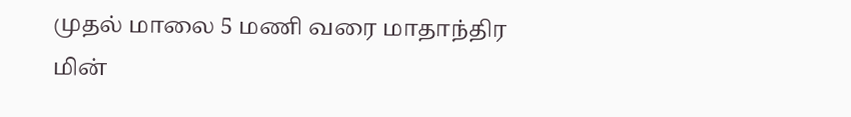முதல் மாலை 5 மணி வரை மாதாந்திர மின்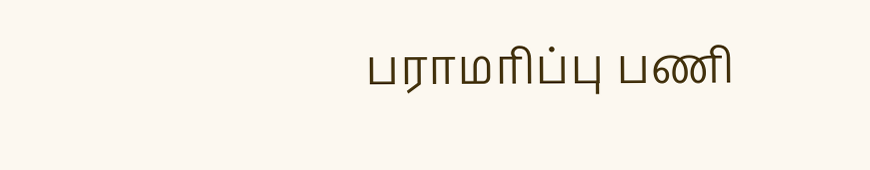பராமரிப்பு பணி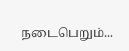நடைபெறும்...